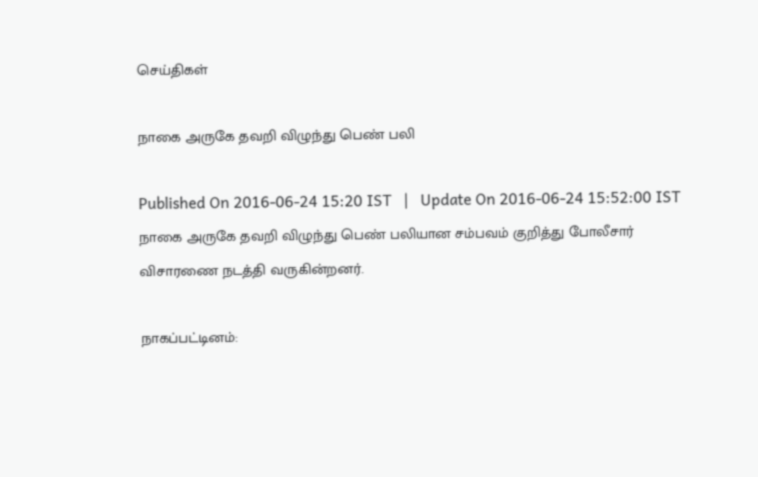செய்திகள்

நாகை அருகே தவறி விழுந்து பெண் பலி

Published On 2016-06-24 15:20 IST   |   Update On 2016-06-24 15:52:00 IST
நாகை அருகே தவறி விழுந்து பெண் பலியான சம்பவம் குறித்து போலீசார் விசாரணை நடத்தி வருகின்றனர்.

நாகப்பட்டினம்: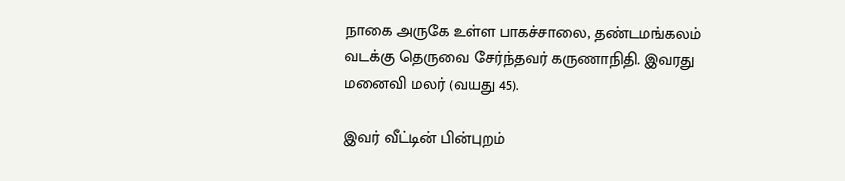நாகை அருகே உள்ள பாகச்சாலை, தண்டமங்கலம் வடக்கு தெருவை சேர்ந்தவர் கருணாநிதி. இவரது மனைவி மலர் (வயது 45).

இவர் வீட்டின் பின்புறம்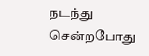நடந்து சென்றபோது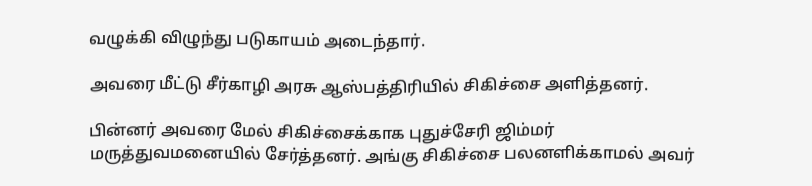வழுக்கி விழுந்து படுகாயம் அடைந்தார்.

அவரை மீட்டு சீர்காழி அரசு ஆஸ்பத்திரியில் சிகிச்சை அளித்தனர்.

பின்னர் அவரை மேல் சிகிச்சைக்காக புதுச்சேரி ஜிம்மர் மருத்துவமனையில் சேர்த்தனர். அங்கு சிகிச்சை பலனளிக்காமல் அவர்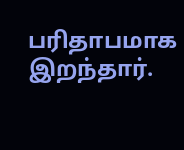பரிதாபமாக இறந்தார்.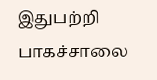இதுபற்றி பாகச்சாலை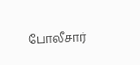போலீசார்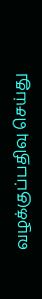வழக்குப்பதிவு செய்து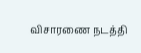விசாரணை நடத்தி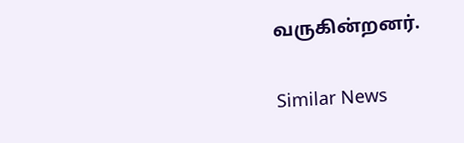வருகின்றனர்.

Similar News